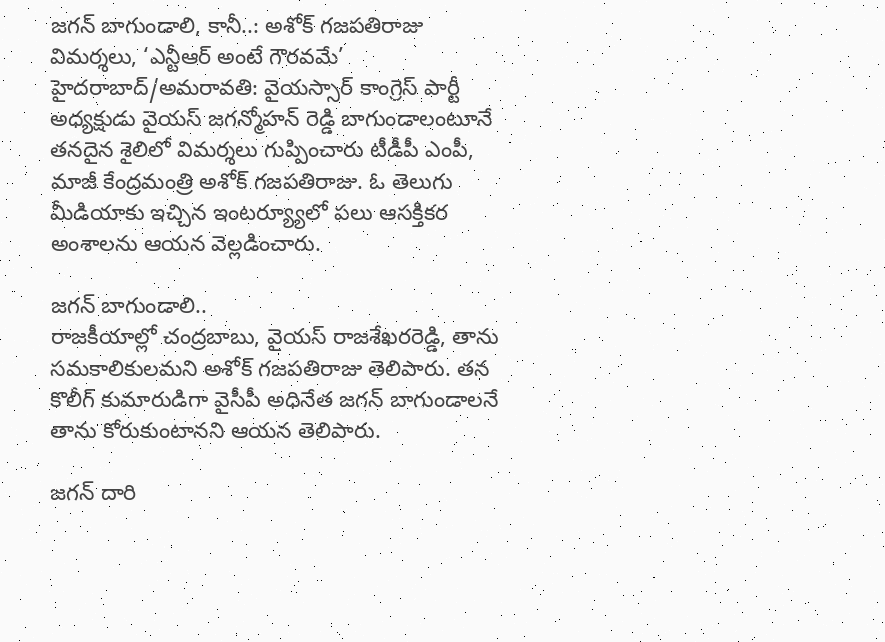జగన్ బాగుండాలి, కానీ..: అశోక్ గజపతిరాజు విమర్శలు, ‘ఎన్టీఆర్ అంటే గౌరవమే’
హైదరాబాద్/అమరావతి: వైయస్సార్ కాంగ్రెస్ పార్టీ అధ్యక్షుడు వైయస్ జగన్మోహన్ రెడ్డి బాగుండాలంటూనే తనదైన శైలిలో విమర్శలు గుప్పించారు టీడీపీ ఎంపీ, మాజీ కేంద్రమంత్రి అశోక్ గజపతిరాజు. ఓ తెలుగు మీడియాకు ఇచ్చిన ఇంటర్య్యూలో పలు ఆసక్తికర అంశాలను ఆయన వెల్లడించారు.

జగన్ బాగుండాలి..
రాజకీయాల్లో చంద్రబాబు, వైయస్ రాజశేఖరరెడ్డి, తాను సమకాలికులమని అశోక్ గజపతిరాజు తెలిపారు. తన కొలీగ్ కుమారుడిగా వైసీపీ అధినేత జగన్ బాగుండాలనే తాను కోరుకుంటానని ఆయన తెలిపారు.

జగన్ దారి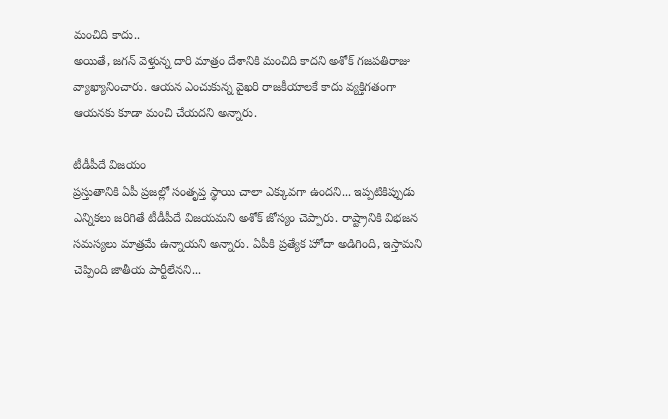మంచిది కాదు..
అయితే, జగన్ వెళ్తున్న దారి మాత్రం దేశానికి మంచిది కాదని అశోక్ గజపతిరాజు వ్యాఖ్యానించారు. ఆయన ఎంచుకున్న వైఖరి రాజకీయాలకే కాదు వ్యక్తిగతంగా ఆయనకు కూడా మంచి చేయదని అన్నారు.

టీడీపీదే విజయం
ప్రస్తుతానికి ఏపీ ప్రజల్లో సంతృప్త స్థాయి చాలా ఎక్కువగా ఉందని... ఇప్పటికిప్పుడు ఎన్నికలు జరిగితే టీడీపీదే విజయమని అశోక్ జోస్యం చెప్పారు. రాష్ట్రానికి విభజన సమస్యలు మాత్రమే ఉన్నాయని అన్నారు. ఏపీకి ప్రత్యేక హోదా అడిగింది, ఇస్తామని చెప్పింది జాతీయ పార్టీలేనని...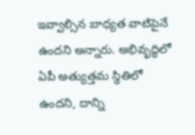ఇవ్వాల్సిన బాధ్యత వాటిపైనే ఉందని అన్నారు. అభివృద్ధిలో ఏపీ అత్యుత్తమ స్థితిలో ఉందని, దాన్ని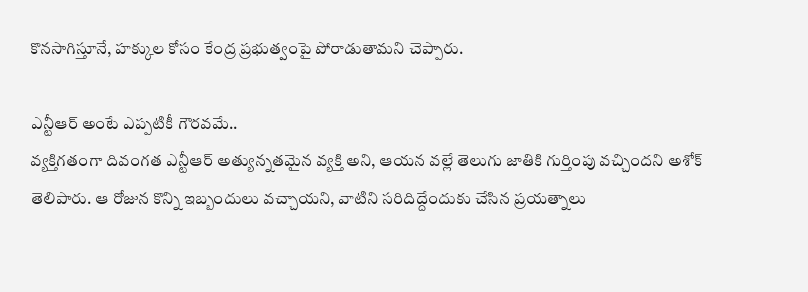కొనసాగిస్తూనే, హక్కుల కోసం కేంద్ర ప్రభుత్వంపై పోరాడుతామని చెప్పారు.

ఎన్టీఆర్ అంటే ఎప్పటికీ గౌరవమే..
వ్యక్తిగతంగా దివంగత ఎన్టీఆర్ అత్యున్నతమైన వ్యక్తి అని, ఆయన వల్లే తెలుగు జాతికి గుర్తింపు వచ్చిందని అశోక్ తెలిపారు. ఆ రోజున కొన్ని ఇబ్బందులు వచ్చాయని, వాటిని సరిదిద్దేందుకు చేసిన ప్రయత్నాలు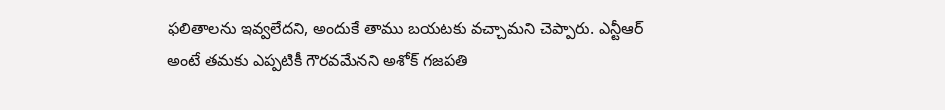ఫలితాలను ఇవ్వలేదని, అందుకే తాము బయటకు వచ్చామని చెప్పారు. ఎన్టీఆర్ అంటే తమకు ఎప్పటికీ గౌరవమేనని అశోక్ గజపతి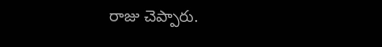రాజు చెప్పారు.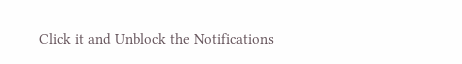Click it and Unblock the Notifications